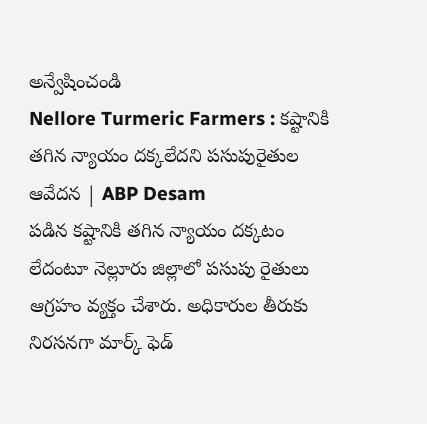అన్వేషించండి
Nellore Turmeric Farmers : కష్టానికి తగిన న్యాయం దక్కలేదని పసుపురైతుల ఆవేదన | ABP Desam
పడిన కష్టానికి తగిన న్యాయం దక్కటం లేదంటూ నెల్లూరు జిల్లాలో పసుపు రైతులు ఆగ్రహం వ్యక్తం చేశారు. అధికారుల తీరుకు నిరసనగా మార్క్ ఫెడ్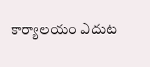కార్యాలయం ఎదుట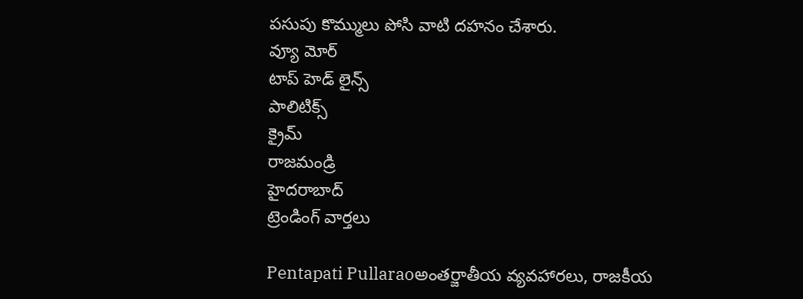పసుపు కొమ్ములు పోసి వాటి దహనం చేశారు.
వ్యూ మోర్
టాప్ హెడ్ లైన్స్
పాలిటిక్స్
క్రైమ్
రాజమండ్రి
హైదరాబాద్
ట్రెండింగ్ వార్తలు

Pentapati Pullaraoఅంతర్జాతీయ వ్యవహారలు, రాజకీయ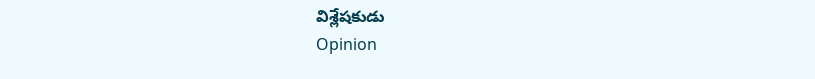విశ్లేషకుడు
Opinion